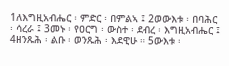1ለእግዚአብሔር ፡ ምድር ፡ በምልኣ ፤ 2ወውእቱ ፡ በባሕር ፡ ሳረራ ፤ 3መኑ ፡ የዐርግ ፡ ውስተ ፡ ደብረ ፡ እግዚአብሔር ፤ 4ዘንጹሕ ፡ ልቡ ፡ ወንጹሕ ፡ እደዊሁ ። 5ውእቱ ፡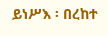ይነሥእ ፡ በረከተ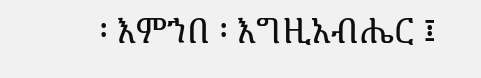፡ እምኀበ ፡ እግዚአብሔር ፤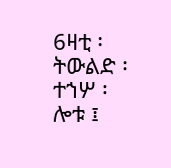6ዛቲ ፡ ትውልድ ፡ ተኀሦ ፡ ሎቱ ፤